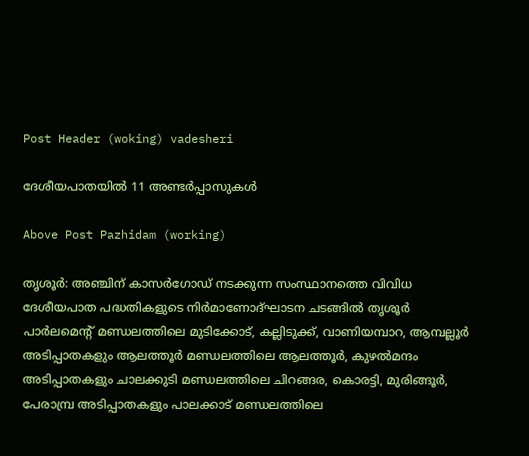Post Header (woking) vadesheri

ദേശീയപാതയിൽ 11 അണ്ടർപ്പാസുകൾ

Above Post Pazhidam (working)

തൃശൂര്‍: അഞ്ചിന് കാസര്‍ഗോഡ് നടക്കുന്ന സംസ്ഥാനത്തെ വിവിധ ദേശീയപാത പദ്ധതികളുടെ നിര്‍മാണോദ്ഘാടന ചടങ്ങില്‍ തൃശൂര്‍ പാര്‍ലമെന്റ് മണ്ഡലത്തിലെ മുടിക്കോട്, കല്ലിടുക്ക്, വാണിയമ്പാറ, ആമ്പല്ലൂര്‍ അടിപ്പാതകളും ആലത്തൂര്‍ മണ്ഡലത്തിലെ ആലത്തൂര്‍, കുഴല്‍മന്ദം അടിപ്പാതകളും ചാലക്കുടി മണ്ഡലത്തിലെ ചിറങ്ങര, കൊരട്ടി, മുരിങ്ങൂര്‍, പേരാമ്പ്ര അടിപ്പാതകളും പാലക്കാട് മണ്ഡലത്തിലെ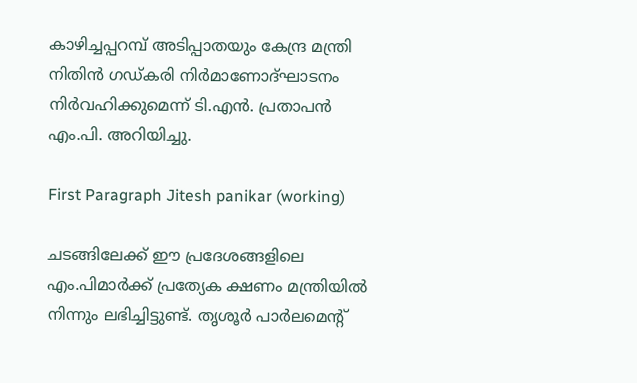കാഴിച്ചപ്പറമ്പ് അടിപ്പാതയും കേന്ദ്ര മന്ത്രി നിതിന്‍ ഗഡ്കരി നിര്‍മാണോദ്ഘാടനം നിര്‍വഹിക്കുമെന്ന് ടി.എന്‍. പ്രതാപന്‍ എം.പി. അറിയിച്ചു.

First Paragraph Jitesh panikar (working)

ചടങ്ങിലേക്ക് ഈ പ്രദേശങ്ങളിലെ എം.പിമാര്‍ക്ക് പ്രത്യേക ക്ഷണം മന്ത്രിയില്‍ നിന്നും ലഭിച്ചിട്ടുണ്ട്. തൃശൂര്‍ പാര്‍ലമെന്റ്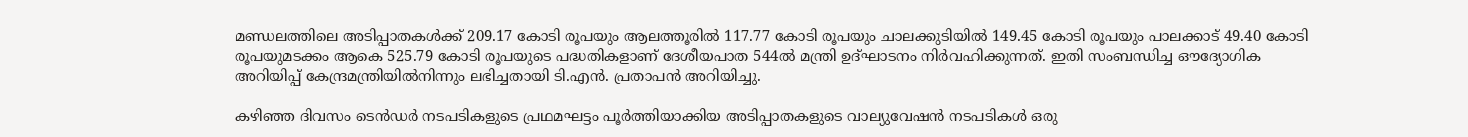മണ്ഡലത്തിലെ അടിപ്പാതകള്‍ക്ക് 209.17 കോടി രൂപയും ആലത്തൂരില്‍ 117.77 കോടി രൂപയും ചാലക്കുടിയില്‍ 149.45 കോടി രൂപയും പാലക്കാട് 49.40 കോടി രൂപയുമടക്കം ആകെ 525.79 കോടി രൂപയുടെ പദ്ധതികളാണ് ദേശീയപാത 544ല്‍ മന്ത്രി ഉദ്ഘാടനം നിര്‍വഹിക്കുന്നത്. ഇതി സംബന്ധിച്ച ഔദ്യോഗിക അറിയിപ്പ് കേന്ദ്രമന്ത്രിയില്‍നിന്നും ലഭിച്ചതായി ടി.എന്‍. പ്രതാപന്‍ അറിയിച്ചു.

കഴിഞ്ഞ ദിവസം ടെന്‍ഡര്‍ നടപടികളുടെ പ്രഥമഘട്ടം പൂര്‍ത്തിയാക്കിയ അടിപ്പാതകളുടെ വാല്യുവേഷന്‍ നടപടികള്‍ ഒരു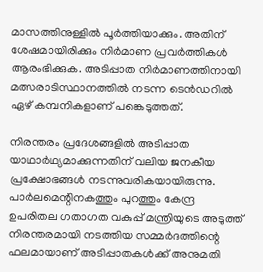മാസത്തിനുള്ളില്‍ പൂര്‍ത്തിയാക്കും. അതിന് ശേഷമായിരിക്കും നിര്‍മാണ പ്രവര്‍ത്തികള്‍ ആരംഭിക്കുക. അടിപ്പാത നിര്‍മാണത്തിനായി മത്സരാടിസ്ഥാനത്തില്‍ നടന്ന ടെന്‍ഡറില്‍ ഏഴ് കമ്പനികളാണ് പങ്കെടുത്തത്.

നിരന്തരം പ്രദേശങ്ങളില്‍ അടിപ്പാത യാഥാര്‍ഥ്യമാക്കുന്നതിന് വലിയ ജനകീയ പ്രക്ഷോഭങ്ങള്‍ നടന്നുവരികയായിരുന്നു. പാര്‍ലമെന്റിനകത്തും പുറത്തും കേന്ദ്ര ഉപരിതല ഗതാഗത വകുപ്പ് മന്ത്രിയുടെ അടുത്ത് നിരന്തരമായി നടത്തിയ സമ്മര്‍ദത്തിന്റെ ഫലമായാണ് അടിപ്പാതകള്‍ക്ക് അനുമതി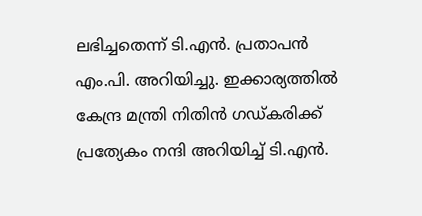ലഭിച്ചതെന്ന് ടി.എന്‍. പ്രതാപന്‍ എം.പി. അറിയിച്ചു. ഇക്കാര്യത്തില്‍ കേന്ദ്ര മന്ത്രി നിതിന്‍ ഗഡ്കരിക്ക് പ്രത്യേകം നന്ദി അറിയിച്ച് ടി.എന്‍.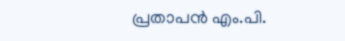പ്രതാപന്‍ എം.പി.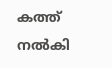കത്ത് നല്‍കി